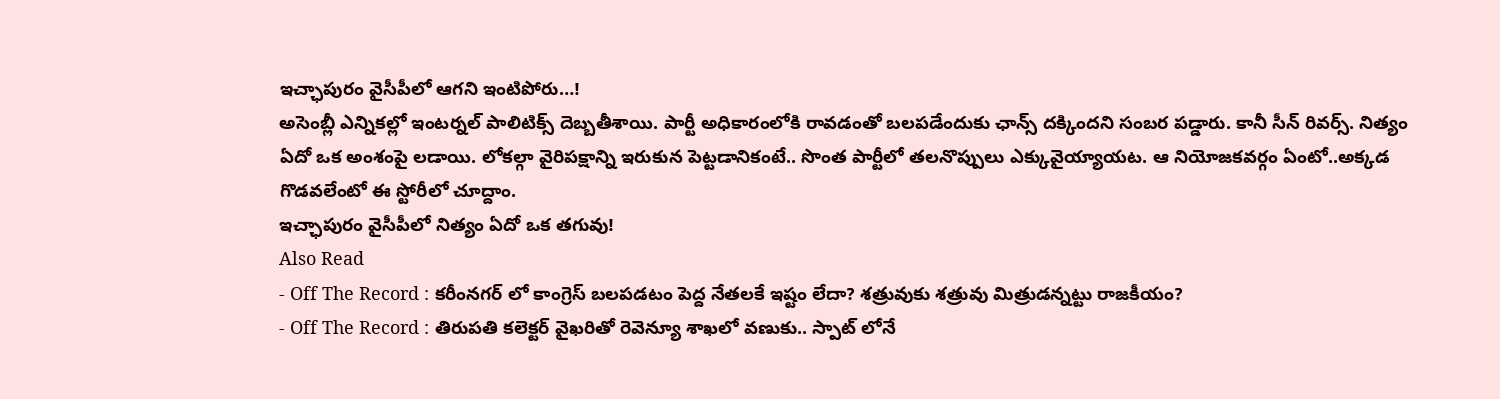ఇచ్ఛాపురం వైసీపీలో ఆగని ఇంటిపోరు…!
అసెంబ్లీ ఎన్నికల్లో ఇంటర్నల్ పాలిటిక్స్ దెబ్బతీశాయి. పార్టీ అధికారంలోకి రావడంతో బలపడేందుకు ఛాన్స్ దక్కిందని సంబర పడ్డారు. కానీ సీన్ రివర్స్. నిత్యం ఏదో ఒక అంశంపై లడాయి. లోకల్గా వైరిపక్షాన్ని ఇరుకున పెట్టడానికంటే.. సొంత పార్టీలో తలనొప్పులు ఎక్కువైయ్యాయట. ఆ నియోజకవర్గం ఏంటో..అక్కడ గొడవలేంటో ఈ స్టోరీలో చూద్దాం.
ఇచ్ఛాపురం వైసీపీలో నిత్యం ఏదో ఒక తగువు!
Also Read
- Off The Record : కరీంనగర్ లో కాంగ్రెస్ బలపడటం పెద్ద నేతలకే ఇష్టం లేదా? శత్రువుకు శత్రువు మిత్రుడన్నట్టు రాజకీయం?
- Off The Record : తిరుపతి కలెక్టర్ వైఖరితో రెవెన్యూ శాఖలో వణుకు.. స్పాట్ లోనే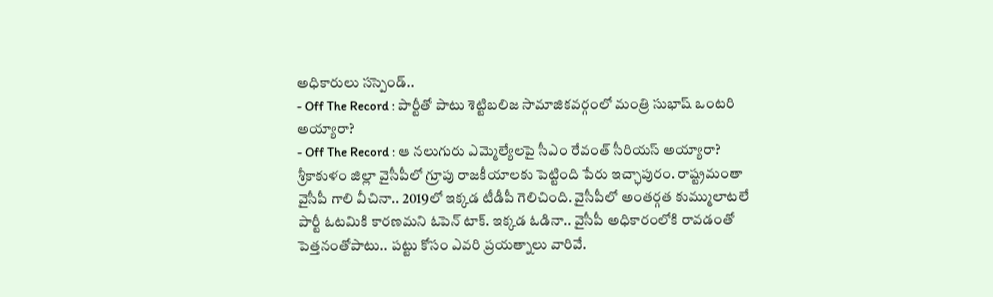అధికారులు సస్పెండ్..
- Off The Record : పార్టీతో పాటు శెట్టిబలిజ సామాజికవర్గంలో మంత్రి సుభాష్ ఒంటరి అయ్యారా?
- Off The Record : ఆ నలుగురు ఎమ్మెల్యేలపై సీఎం రేవంత్ సీరియస్ అయ్యారా?
శ్రీకాకుళం జిల్లా వైసీపీలో గ్రూపు రాజకీయాలకు పెట్టింది పేరు ఇచ్ఛాపురం. రాష్ట్రమంతా వైసీపీ గాలి వీచినా.. 2019లో ఇక్కడ టీడీపీ గెలిచింది. వైసీపీలో అంతర్గత కుమ్ములాటలే పార్టీ ఓటమికి కారణమని ఓపెన్ టాక్. ఇక్కడ ఓడినా.. వైసీపీ అధికారంలోకి రావడంతో పెత్తనంతోపాటు.. పట్టు కోసం ఎవరి ప్రయత్నాలు వారివే.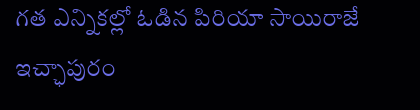గత ఎన్నికల్లో ఓడిన పిరియా సాయిరాజే ఇచ్ఛాపురం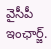వైసీపీ ఇంఛార్జ్.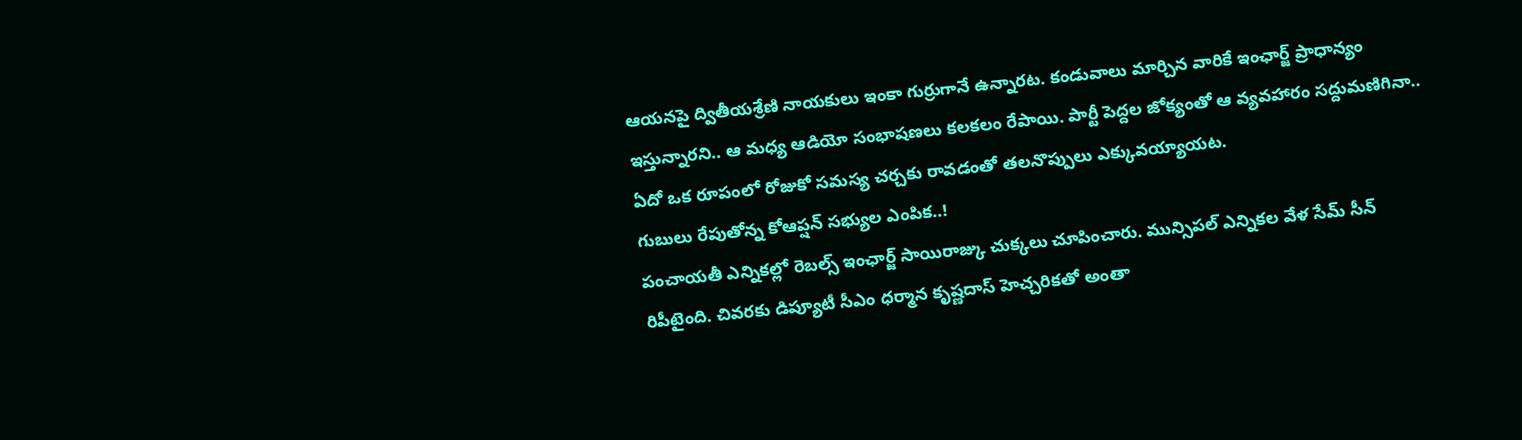ఆయనపై ద్వితీయశ్రేణి నాయకులు ఇంకా గుర్రుగానే ఉన్నారట. కండువాలు మార్చిన వారికే ఇంఛార్జ్ ప్రాధాన్యం ఇస్తున్నారని.. ఆ మధ్య ఆడియో సంభాషణలు కలకలం రేపాయి. పార్టీ పెద్దల జోక్యంతో ఆ వ్యవహారం సద్దుమణిగినా.. ఏదో ఒక రూపంలో రోజుకో సమస్య చర్చకు రావడంతో తలనొప్పులు ఎక్కువయ్యాయట.
గుబులు రేపుతోన్న కోఆప్షన్ సభ్యుల ఎంపిక..!
పంచాయతీ ఎన్నికల్లో రెబల్స్ ఇంఛార్జ్ సాయిరాజ్కు చుక్కలు చూపించారు. మున్సిపల్ ఎన్నికల వేళ సేమ్ సీన్ రిపీటైంది. చివరకు డిప్యూటీ సీఎం ధర్మాన కృష్ణదాస్ హెచ్చరికతో అంతా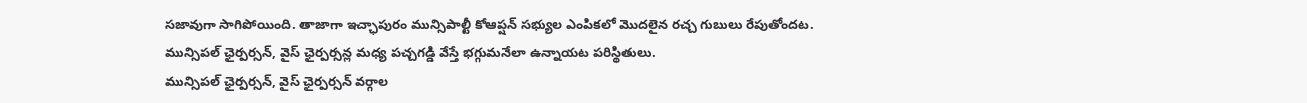సజావుగా సాగిపోయింది. తాజాగా ఇచ్ఛాపురం మున్సిపాల్టీ కోఆప్షన్ సభ్యుల ఎంపికలో మొదలైన రచ్చ గుబులు రేపుతోందట. మున్సిపల్ ఛైర్పర్సన్, వైస్ ఛైర్పర్సన్ల మధ్య పచ్చగడ్డి వేస్తే భగ్గుమనేలా ఉన్నాయట పరిస్థితులు.
మున్సిపల్ ఛైర్పర్సన్, వైస్ ఛైర్పర్సన్ వర్గాల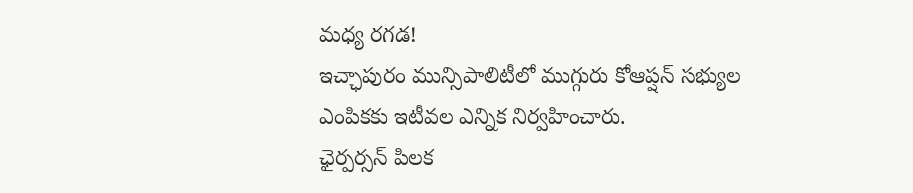మధ్య రగడ!
ఇచ్ఛాపురం మున్సిపాలిటీలో ముగ్గురు కోఆప్షన్ సభ్యుల ఎంపికకు ఇటీవల ఎన్నిక నిర్వహించారు.
ఛైర్పర్సన్ పిలక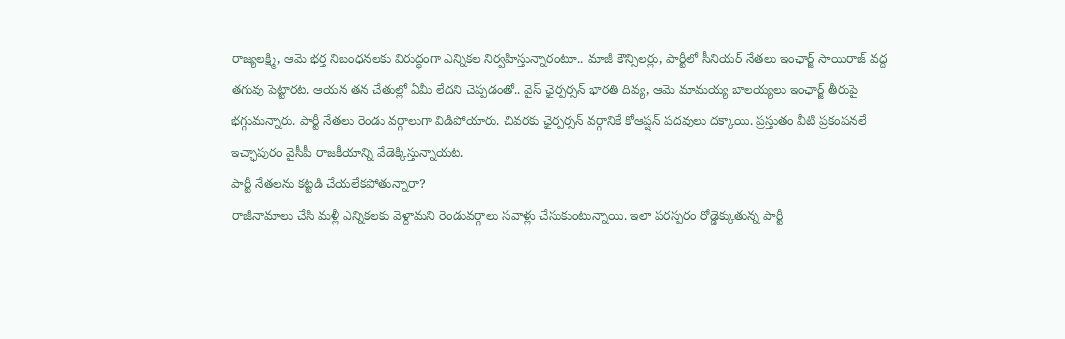రాజ్యలక్ష్మి, ఆమె భర్త నిబంధనలకు విరుద్ధంగా ఎన్నికల నిర్వహిస్తున్నారంటూ.. మాజీ కౌన్సిలర్లు, పార్టీలో సీనియర్ నేతలు ఇంఛార్జ్ సాయిరాజ్ వద్ద తగువు పెట్టారట. ఆయన తన చేతుల్లో ఏమీ లేదని చెప్పడంతో.. వైస్ ఛైర్పర్సన్ భారతి దివ్య, ఆమె మామయ్య బాలయ్యలు ఇంఛార్జ్ తీరుపై భగ్గుమన్నారు. పార్టీ నేతలు రెండు వర్గాలుగా విడిపోయారు. చివరకు ఛైర్పర్సన్ వర్గానికే కోఆప్షన్ పదవులు దక్కాయి. ప్రస్తుతం వీటి ప్రకంపనలే ఇచ్ఛాపురం వైసీపీ రాజకీయాన్ని వేడెక్కిస్తున్నాయట.
పార్టీ నేతలను కట్టడి చేయలేకపోతున్నారా?
రాజీనామాలు చేసి మళ్లీ ఎన్నికలకు వెళ్దామని రెండువర్గాలు సవాళ్లు చేసుకుంటున్నాయి. ఇలా పరస్పరం రోడ్డెక్కుతున్న పార్టీ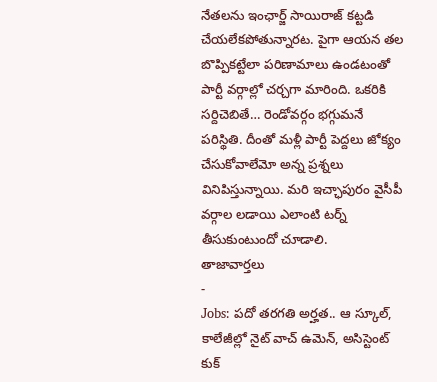నేతలను ఇంఛార్జ్ సాయిరాజ్ కట్టడి చేయలేకపోతున్నారట. పైగా ఆయన తల బొప్పికట్టేలా పరిణామాలు ఉండటంతో పార్టీ వర్గాల్లో చర్చగా మారింది. ఒకరికి సర్దిచెబితే… రెండోవర్గం భగ్గుమనే పరిస్థితి. దీంతో మళ్లీ పార్టీ పెద్దలు జోక్యం చేసుకోవాలేమో అన్న ప్రశ్నలు వినిపిస్తున్నాయి. మరి ఇచ్ఛాపురం వైసీపీ వర్గాల లడాయి ఎలాంటి టర్న్ తీసుకుంటుందో చూడాలి.
తాజావార్తలు
-
Jobs: పదో తరగతి అర్హత.. ఆ స్కూల్, కాలేజీల్లో నైట్ వాచ్ ఉమెన్, అసిస్టెంట్ కుక్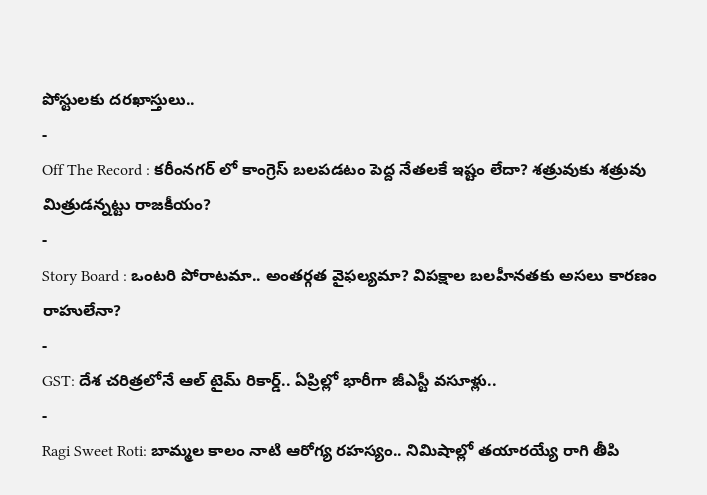పోస్టులకు దరఖాస్తులు..
-
Off The Record : కరీంనగర్ లో కాంగ్రెస్ బలపడటం పెద్ద నేతలకే ఇష్టం లేదా? శత్రువుకు శత్రువు మిత్రుడన్నట్టు రాజకీయం?
-
Story Board : ఒంటరి పోరాటమా.. అంతర్గత వైఫల్యమా? విపక్షాల బలహీనతకు అసలు కారణం రాహులేనా?
-
GST: దేశ చరిత్రలోనే ఆల్ టైమ్ రికార్డ్.. ఏప్రిల్లో భారీగా జీఎస్టీ వసూళ్లు..
-
Ragi Sweet Roti: బామ్మల కాలం నాటి ఆరోగ్య రహస్యం.. నిమిషాల్లో తయారయ్యే రాగి తీపి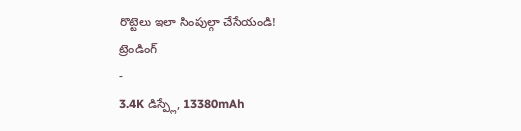రొట్టెలు ఇలా సింపుల్గా చేసేయండి!
ట్రెండింగ్
-
3.4K డిస్ప్లే, 13380mAh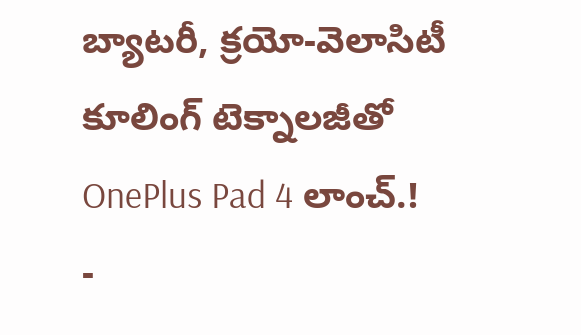బ్యాటరీ, క్రయో-వెలాసిటీ కూలింగ్ టెక్నాలజీతో OnePlus Pad 4 లాంచ్.!
-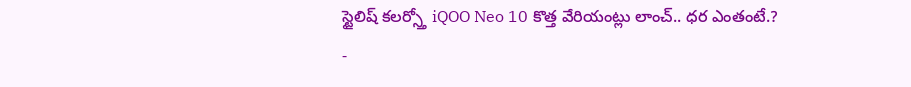స్టైలిష్ కలర్స్తో iQOO Neo 10 కొత్త వేరియంట్లు లాంచ్.. ధర ఎంతంటే.?
-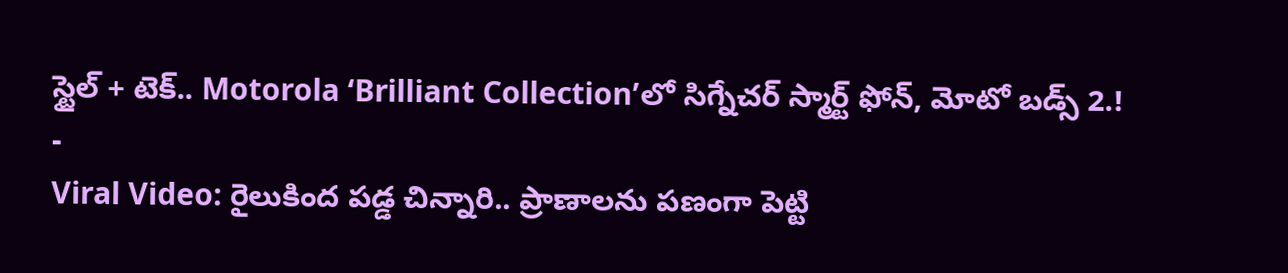స్టైల్ + టెక్.. Motorola ‘Brilliant Collection’లో సిగ్నేచర్ స్మార్ట్ ఫోన్, మోటో బడ్స్ 2.!
-
Viral Video: రైలుకింద పడ్డ చిన్నారి.. ప్రాణాలను పణంగా పెట్టి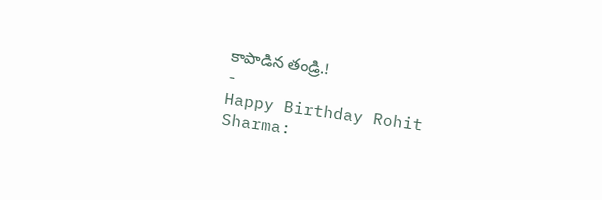కాపాడిన తండ్రి.!
-
Happy Birthday Rohit Sharma: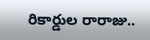రికార్డుల రారాజు..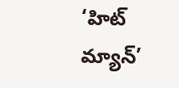‘హిట్ మ్యాన్’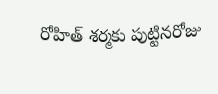రోహిత్ శర్మకు పుట్టినరోజు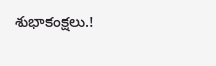శుభాకంక్షలు.!